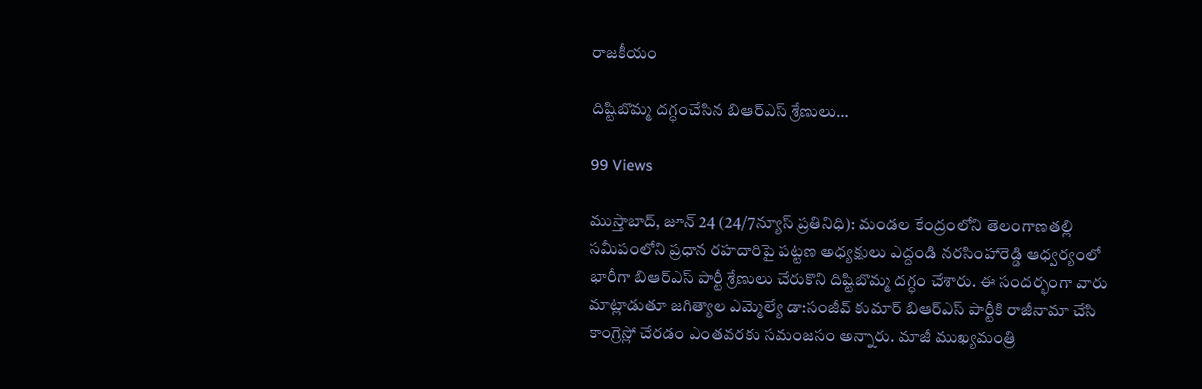రాజకీయం

దిష్టిబొమ్మ దగ్ధంచేసిన బిఆర్ఎస్ శ్రేణులు…

99 Views

ముస్తాబాద్, జూన్ 24 (24/7న్యూస్ ప్రతినిధి): మండల కేంద్రంలోని తెలంగాణతల్లి సమీపంలోని ప్రధాన రహదారిపై పట్టణ అధ్యక్షులు ఎద్దండి నరసింహారెడ్డి ఆధ్వర్యంలో భారీగా బిఆర్ఎస్ పార్టీ శ్రేణులు చేరుకొని దిష్టిబొమ్మ దగ్ధం చేశారు. ఈ సందర్భంగా వారు మాట్లాడుతూ జగిత్యాల ఎమ్మెల్యే డా:సంజీవ్ కుమార్ బిఆర్ఎస్ పార్టీకి రాజీనామా చేసి కాంగ్రెస్లో చేరడం ఎంతవరకు సమంజసం అన్నారు. మాజీ ముఖ్యమంత్రి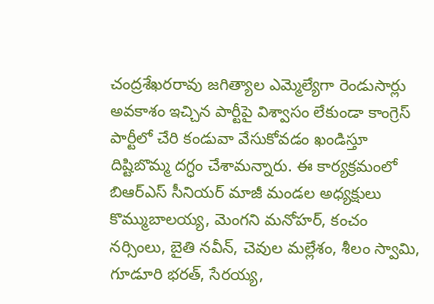చంద్రశేఖరరావు జగిత్యాల ఎమ్మెల్యేగా రెండుసార్లు అవకాశం ఇచ్చిన పార్టీపై విశ్వాసం లేకుండా కాంగ్రెస్ పార్టీలో చేరి కండువా వేసుకోవడం ఖండిస్తూ దిష్టిబొమ్మ దగ్ధం చేశామన్నారు. ఈ కార్యక్రమంలో బిఆర్ఎస్ సీనియర్ మాజీ మండల అధ్యక్షులు కొమ్ముబాలయ్య, మెంగని మనోహర్, కంచం నర్సింలు, బైతి నవీన్, చెవుల మల్లేశం, శీలం స్వామి, గూడూరి భరత్, సేరయ్య,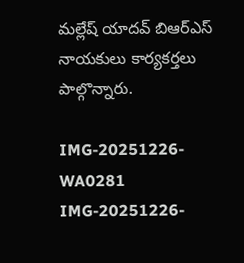మల్లేష్ యాదవ్ బిఆర్ఎస్ నాయకులు కార్యకర్తలు పాల్గొన్నారు.

IMG-20251226-WA0281
IMG-20251226-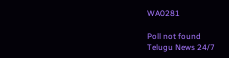WA0281

Poll not found
Telugu News 24/7